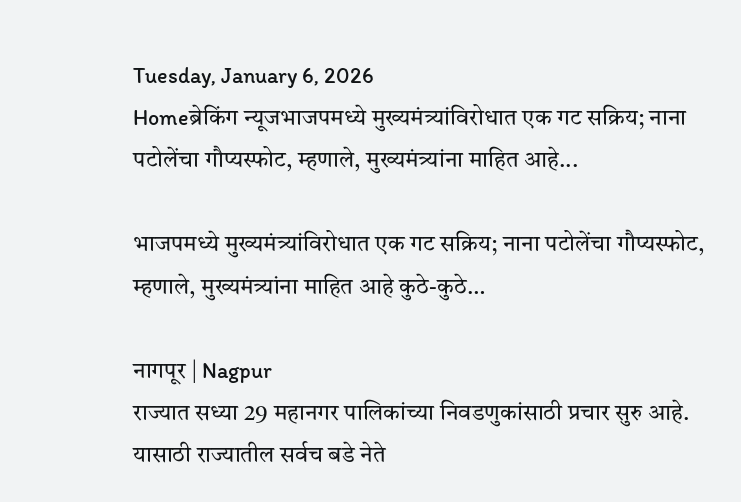Tuesday, January 6, 2026
Homeब्रेकिंग न्यूजभाजपमध्ये मुख्यमंत्र्यांविरोधात एक गट सक्रिय; नाना पटोलेंचा गौप्यस्फोट, म्हणाले, मुख्यमंत्र्यांना माहित आहे...

भाजपमध्ये मुख्यमंत्र्यांविरोधात एक गट सक्रिय; नाना पटोलेंचा गौप्यस्फोट, म्हणाले, मुख्यमंत्र्यांना माहित आहे कुठे-कुठे…

नागपूर | Nagpur
राज्यात सध्या 29 महानगर पालिकांच्या निवडणुकांसाठी प्रचार सुरु आहे. यासाठी राज्यातील सर्वच बडे नेते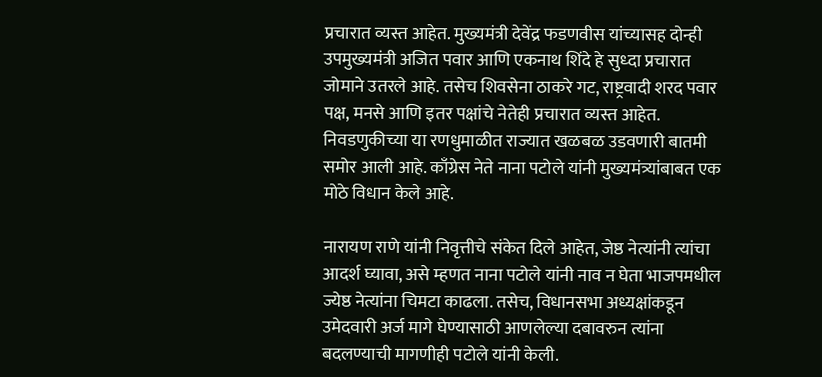प्रचारात व्यस्त आहेत. मुख्यमंत्री देवेंद्र फडणवीस यांच्यासह दोन्ही उपमुख्यमंत्री अजित पवार आणि एकनाथ शिंदे हे सुध्दा प्रचारात जोमाने उतरले आहे. तसेच शिवसेना ठाकरे गट, राष्ट्रवादी शरद पवार पक्ष, मनसे आणि इतर पक्षांचे नेतेही प्रचारात व्यस्त आहेत. निवडणुकीच्या या रणधुमाळीत राज्यात खळबळ उडवणारी बातमी समोर आली आहे. काँग्रेस नेते नाना पटोले यांनी मुख्यमंत्र्यांबाबत एक मोठे विधान केले आहे.

नारायण राणे यांनी निवृत्तीचे संकेत दिले आहेत, जेष्ठ नेत्यांनी त्यांचा आदर्श घ्यावा, असे म्हणत नाना पटोले यांनी नाव न घेता भाजपमधील ज्येष्ठ नेत्यांना चिमटा काढला. तसेच, विधानसभा अध्यक्षांकडून उमेदवारी अर्ज मागे घेण्यासाठी आणलेल्या दबावरुन त्यांना बदलण्याची मागणीही पटोले यांनी केली.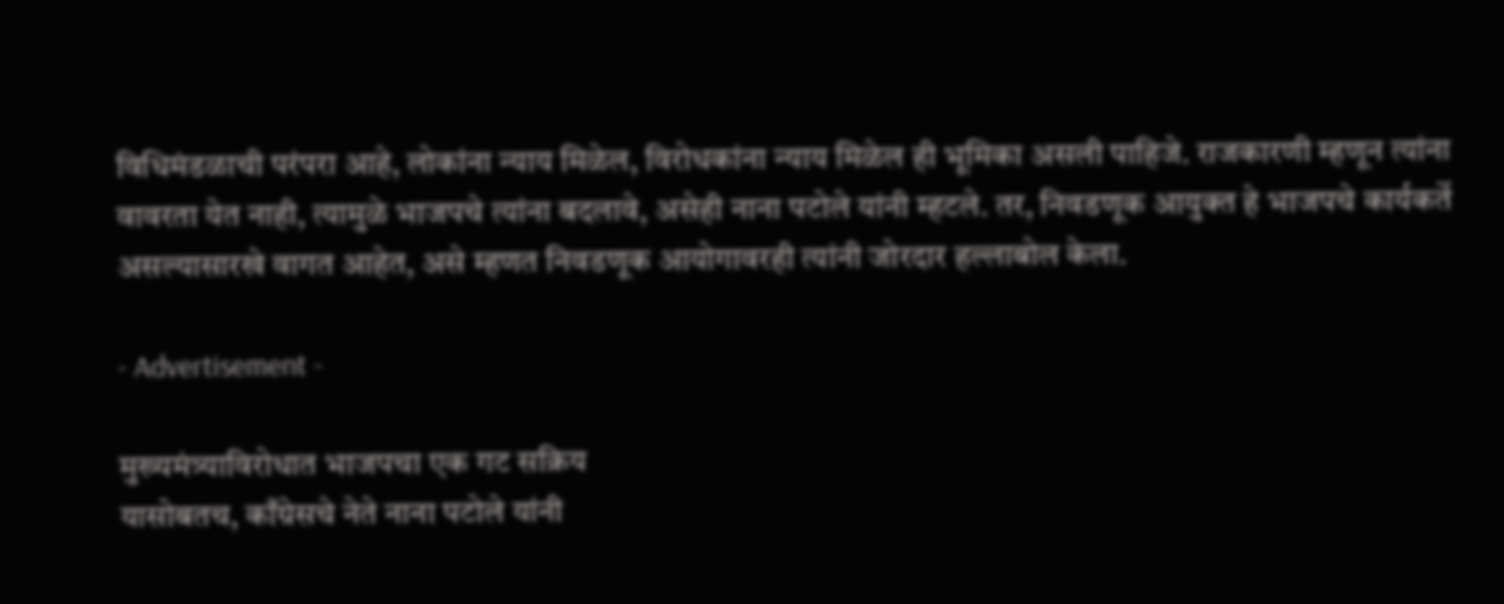विधिमंडळाची परंपरा आहे, लोकांना न्याय मिळेल, विरोधकांना न्याय मिळेल ही भूमिका असली पाहिजे. राजकारणी म्हणून त्यांना वावरता येत नाही, त्यामुळे भाजपचे त्यांना बदलावे, असेही नाना पटोले यांनी म्हटले. तर, निवडणूक आयुक्त हे भाजपचे कार्यकर्ते असल्यासारखे वागत आहेत, असे म्हणत निवडणूक आयोगावरही त्यांनी जोरदार हल्लाबोल केला.

- Advertisement -

मुख्यमंत्र्याविरोधात भाजपचा एक गट सक्रिय
यासोबतच, काँग्रेसचे नेते नाना पटोले यांनी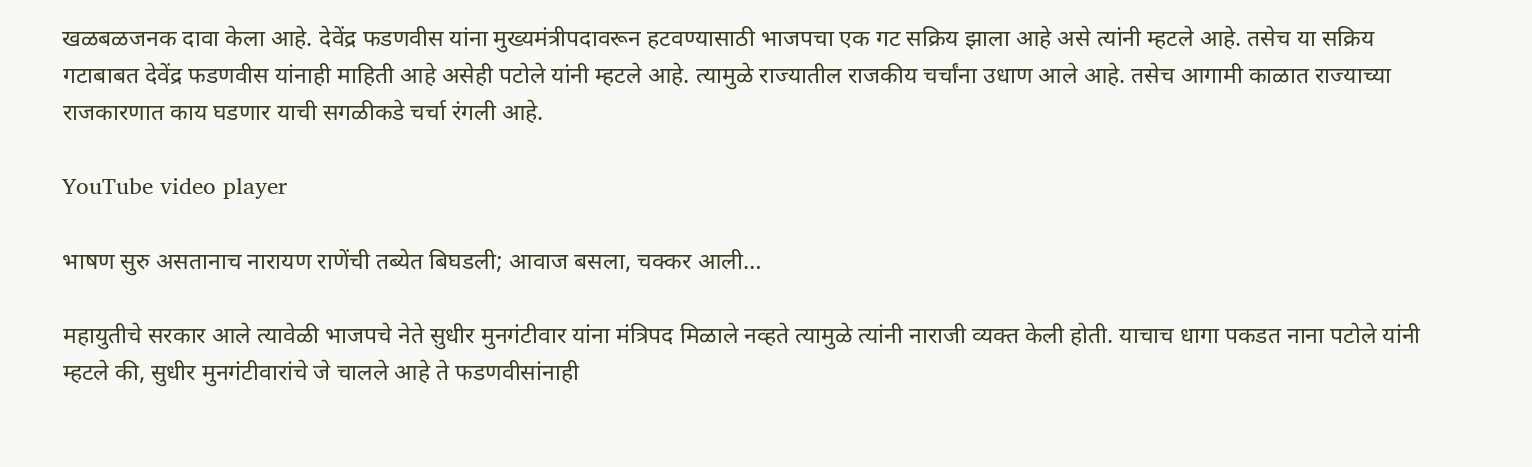खळबळजनक दावा केला आहे. देवेंद्र फडणवीस यांना मुख्यमंत्रीपदावरून हटवण्यासाठी भाजपचा एक गट सक्रिय झाला आहे असे त्यांनी म्हटले आहे. तसेच या सक्रिय गटाबाबत देवेंद्र फडणवीस यांनाही माहिती आहे असेही पटोले यांनी म्हटले आहे. त्यामुळे राज्यातील राजकीय चर्चांना उधाण आले आहे. तसेच आगामी काळात राज्याच्या राजकारणात काय घडणार याची सगळीकडे चर्चा रंगली आहे.

YouTube video player

भाषण सुरु असतानाच नारायण राणेंची तब्येत बिघडली; आवाज बसला, चक्कर आली…

महायुतीचे सरकार आले त्यावेळी भाजपचे नेते सुधीर मुनगंटीवार यांना मंत्रिपद मिळाले नव्हते त्यामुळे त्यांनी नाराजी व्यक्त केली होती. याचाच धागा पकडत नाना पटोले यांनी म्हटले की, सुधीर मुनगंटीवारांचे जे चालले आहे ते फडणवीसांनाही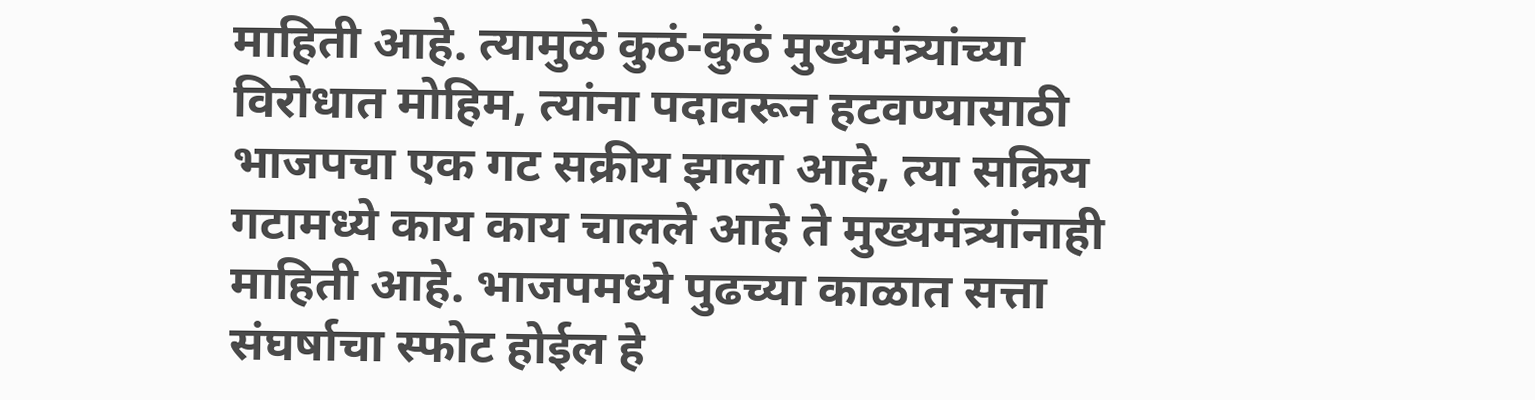माहिती आहे. त्यामुळे कुठं-कुठं मुख्यमंत्र्यांच्या विरोधात मोहिम, त्यांना पदावरून हटवण्यासाठी भाजपचा एक गट सक्रीय झाला आहे, त्या सक्रिय गटामध्ये काय काय चालले आहे ते मुख्यमंत्र्यांनाही माहिती आहे. भाजपमध्ये पुढच्या काळात सत्ता संघर्षाचा स्फोट होईल हे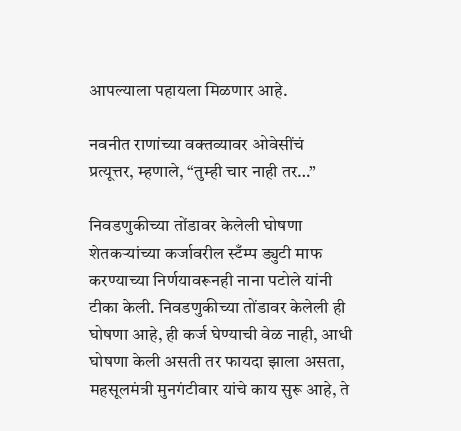आपल्याला पहायला मिळणार आहे.

नवनीत राणांच्या वक्तव्यावर ओवेसींचं प्रत्यूत्तर, म्हणाले, “तुम्ही चार नाही तर…”

निवडणुकीच्या तोंडावर केलेली घोषणा
शेतकऱ्यांच्या कर्जावरील स्टँम्प ड्युटी माफ करण्याच्या निर्णयावरूनही नाना पटोले यांनी टीका केली. निवडणुकीच्या तोंडावर केलेली ही घोषणा आहे, ही कर्ज घेण्याची वेळ नाही, आधी घोषणा केली असती तर फायदा झाला असता, महसूलमंत्री मुनगंटीवार यांचे काय सुरू आहे, ते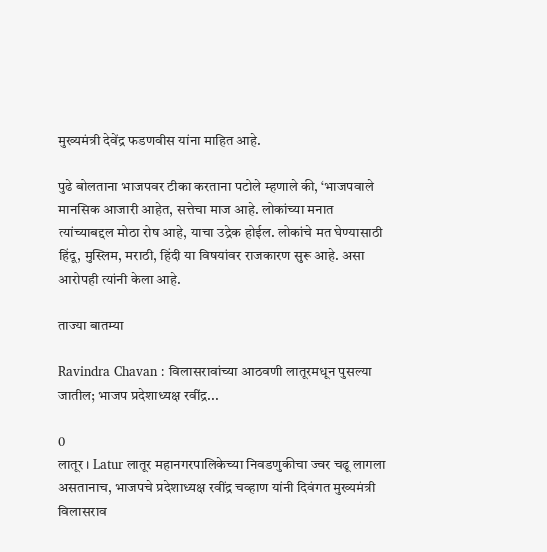मुख्यमंत्री देवेंद्र फडणवीस यांना माहित आहे.

पुढे बोलताना भाजपवर टीका करताना पटोले म्हणाले की, ‘भाजपवाले मानसिक आजारी आहेत, सत्तेचा माज आहे. लोकांच्या मनात त्यांच्याबद्दल मोठा रोष आहे, याचा उद्रेक होईल. लोकांचे मत घेण्यासाठी हिंदू, मुस्लिम, मराठी, हिंदी या विषयांवर राजकारण सुरू आहे. असा आरोपही त्यांनी केला आहे.

ताज्या बातम्या

Ravindra Chavan : विलासरावांच्या आठवणी लातूरमधून पुसल्या जातील; भाजप प्रदेशाध्यक्ष रवींद्र...

0
लातूर । Latur लातूर महानगरपालिकेच्या निवडणुकीचा ज्वर चढू लागला असतानाच, भाजपचे प्रदेशाध्यक्ष रवींद्र चव्हाण यांनी दिवंगत मुख्यमंत्री विलासराव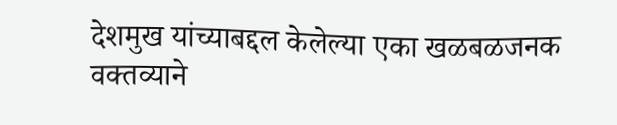देशमुख यांच्याबद्दल केलेल्या एका खळबळजनक वक्तव्याने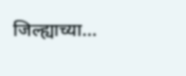जिल्ह्याच्या...